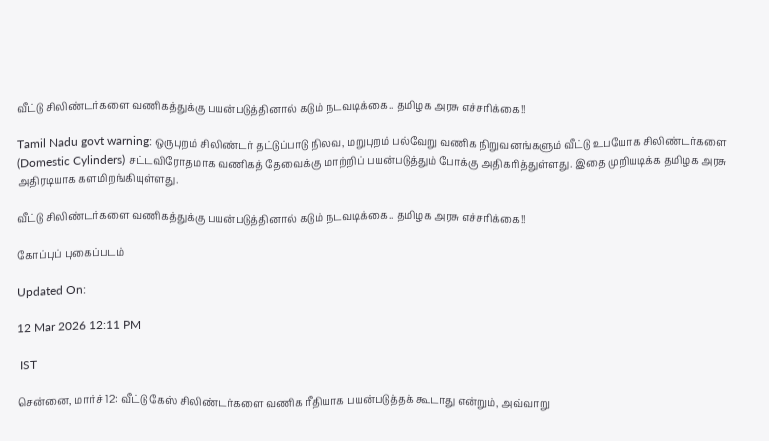வீட்டு சிலிண்டர்களை வணிகத்துக்கு பயன்படுத்தினால் கடும் நடவடிக்கை.. தமிழக அரசு எச்சரிக்கை!!

Tamil Nadu govt warning: ஒருபுறம் சிலிண்டர் தட்டுப்பாடு நிலவ, மறுபுறம் பல்வேறு வணிக நிறுவனங்களும் வீட்டு உபயோக சிலிண்டர்களை (Domestic Cylinders) சட்டவிரோதமாக வணிகத் தேவைக்கு மாற்றிப் பயன்படுத்தும் போக்கு அதிகரித்துள்ளது. இதை முறியடிக்க தமிழக அரசு அதிரடியாக களமிறங்கியுள்ளது.

வீட்டு சிலிண்டர்களை வணிகத்துக்கு பயன்படுத்தினால் கடும் நடவடிக்கை.. தமிழக அரசு எச்சரிக்கை!!

கோப்புப் புகைப்படம்

Updated On:

12 Mar 2026 12:11 PM

 IST

சென்னை, மார்ச் 12: வீட்டு கேஸ் சிலிண்டர்களை வணிக ரீதியாக பயன்படுத்தக் கூடாது என்றும், அவ்வாறு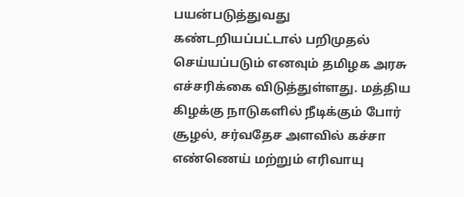பயன்படுத்துவது கண்டறியப்பட்டால் பறிமுதல் செய்யப்படும் எனவும் தமிழக அரசு எச்சரிக்கை விடுத்துள்ளது. மத்திய கிழக்கு நாடுகளில் நீடிக்கும் போர் சூழல், சர்வதேச அளவில் கச்சா எண்ணெய் மற்றும் எரிவாயு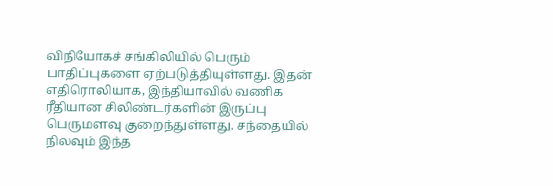விநியோகச் சங்கிலியில் பெரும் பாதிப்புகளை ஏற்படுத்தியுள்ளது. இதன் எதிரொலியாக, இந்தியாவில் வணிக ரீதியான சிலிண்டர்களின் இருப்பு பெருமளவு குறைந்துள்ளது. சந்தையில் நிலவும் இந்த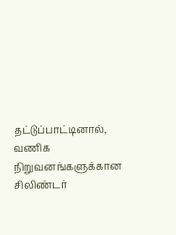தட்டுப்பாட்டினால், வணிக நிறுவனங்களுக்கான சிலிண்டர்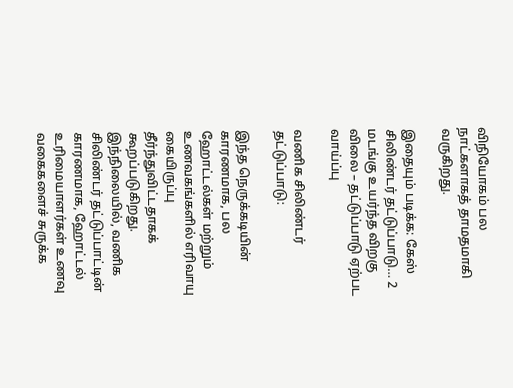விநியோகம் பல நாட்களாகத் தாமதமாகி வருகிறது.

இதையும் படிக்க: கேஸ் சிலிண்டர் தட்டுப்பாடு… 2 மடங்கு உயர்ந்த விறகு விலை – தட்டுப்பாடு ஏற்பட வாய்ப்பு

வணிக சிலிண்டர் தட்டுப்பாடு:

இந்த நெருக்கடியின் காரணமாக, பல ஹோட்டல்கள் மற்றும் உணவகங்களில் எரிவாயு கையிருப்பு தீர்ந்துவிட்டதாகக் கூறப்படுகிறது. இந்நிலையில், வணிக சிலிண்டர் தட்டுப்பாட்டின் காரணமாக, ஹோட்டல் உரிமையாளர்கள் உணவு வகைகளைச் சுருக்க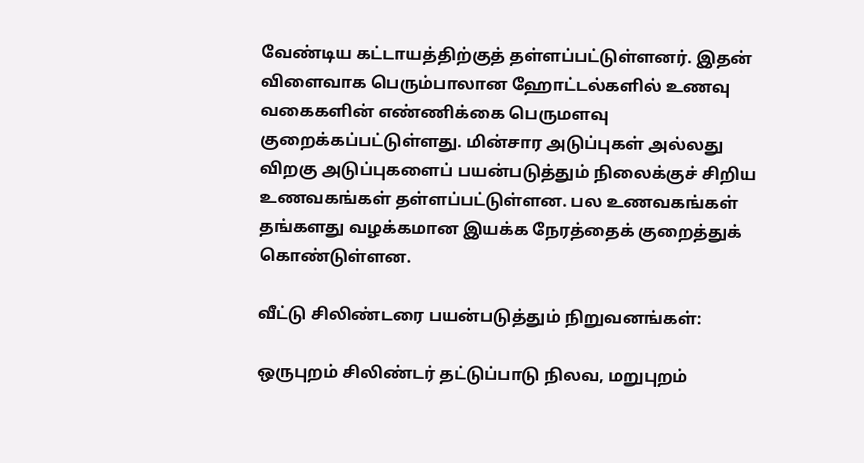வேண்டிய கட்டாயத்திற்குத் தள்ளப்பட்டுள்ளனர். இதன் விளைவாக பெரும்பாலான ஹோட்டல்களில் உணவு வகைகளின் எண்ணிக்கை பெருமளவு குறைக்கப்பட்டுள்ளது. மின்சார அடுப்புகள் அல்லது விறகு அடுப்புகளைப் பயன்படுத்தும் நிலைக்குச் சிறிய உணவகங்கள் தள்ளப்பட்டுள்ளன. பல உணவகங்கள் தங்களது வழக்கமான இயக்க நேரத்தைக் குறைத்துக் கொண்டுள்ளன.

வீட்டு சிலிண்டரை பயன்படுத்தும் நிறுவனங்கள்:

ஒருபுறம் சிலிண்டர் தட்டுப்பாடு நிலவ, மறுபுறம்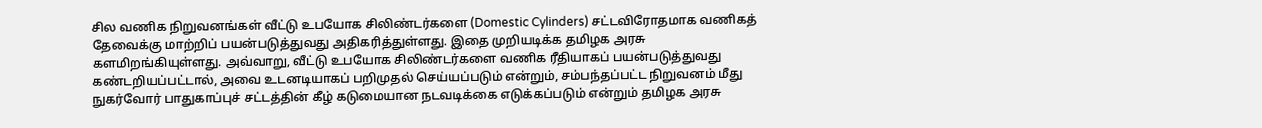சில வணிக நிறுவனங்கள் வீட்டு உபயோக சிலிண்டர்களை (Domestic Cylinders) சட்டவிரோதமாக வணிகத் தேவைக்கு மாற்றிப் பயன்படுத்துவது அதிகரித்துள்ளது. இதை முறியடிக்க தமிழக அரசு களமிறங்கியுள்ளது. அவ்வாறு, வீட்டு உபயோக சிலிண்டர்களை வணிக ரீதியாகப் பயன்படுத்துவது கண்டறியப்பட்டால், அவை உடனடியாகப் பறிமுதல் செய்யப்படும் என்றும், சம்பந்தப்பட்ட நிறுவனம் மீது நுகர்வோர் பாதுகாப்புச் சட்டத்தின் கீழ் கடுமையான நடவடிக்கை எடுக்கப்படும் என்றும் தமிழக அரசு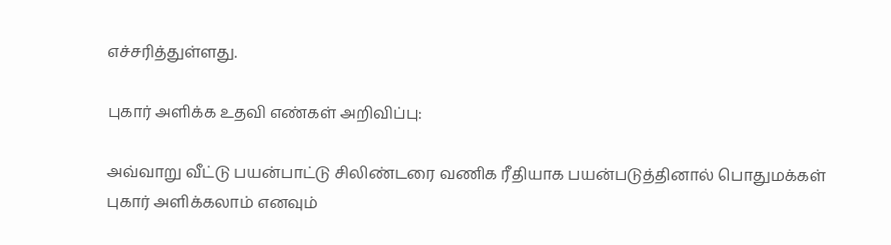எச்சரித்துள்ளது.

புகார் அளிக்க உதவி எண்கள் அறிவிப்பு:

அவ்வாறு வீட்டு பயன்பாட்டு சிலிண்டரை வணிக ரீதியாக பயன்படுத்தினால் பொதுமக்கள் புகார் அளிக்கலாம் எனவும்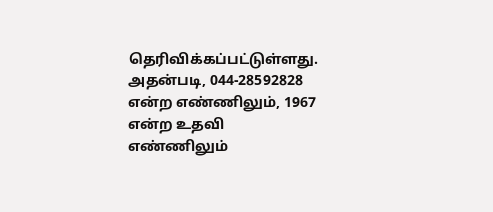தெரிவிக்கப்பட்டுள்ளது. அதன்படி, 044-28592828 என்ற எண்ணிலும், 1967 என்ற உதவி எண்ணிலும்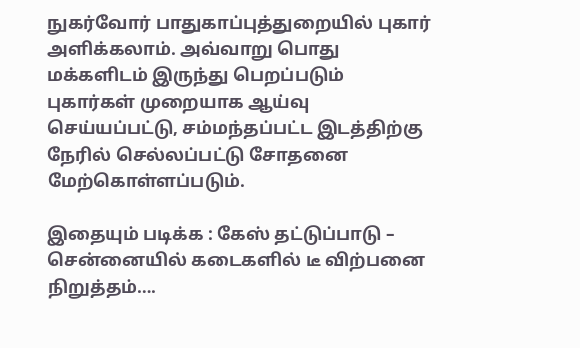நுகர்வோர் பாதுகாப்புத்துறையில் புகார் அளிக்கலாம். அவ்வாறு பொது மக்களிடம் இருந்து பெறப்படும் புகார்கள் முறையாக ஆய்வு செய்யப்பட்டு, சம்மந்தப்பட்ட இடத்திற்கு நேரில் செல்லப்பட்டு சோதனை மேற்கொள்ளப்படும்.

இதையும் படிக்க : கேஸ் தட்டுப்பாடு – சென்னையில் கடைகளில் டீ விற்பனை நிறுத்தம்….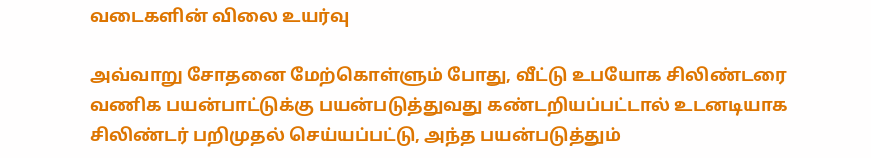வடைகளின் விலை உயர்வு

அவ்வாறு சோதனை மேற்கொள்ளும் போது, வீட்டு உபயோக சிலிண்டரை வணிக பயன்பாட்டுக்கு பயன்படுத்துவது கண்டறியப்பட்டால் உடனடியாக சிலிண்டர் பறிமுதல் செய்யப்பட்டு, அந்த பயன்படுத்தும்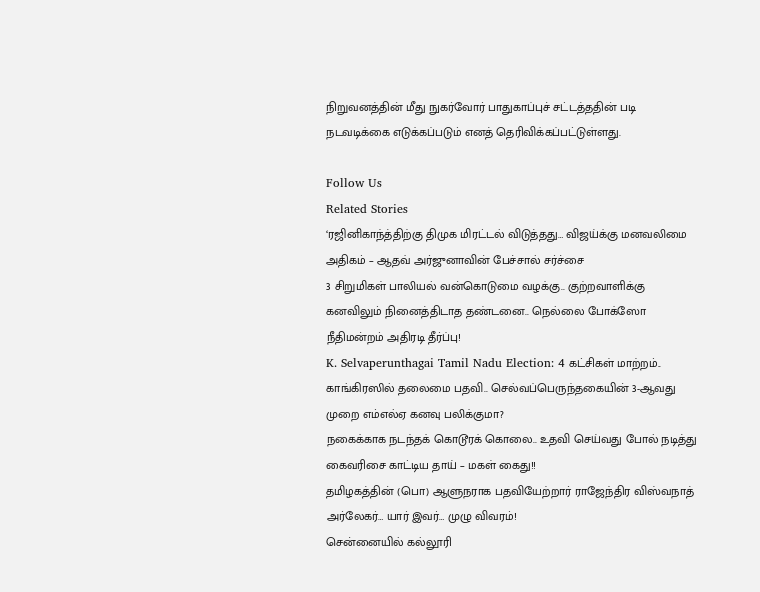நிறுவனத்தின் மீது நுகர்வோர் பாதுகாப்புச் சட்டத்ததின் படி நடவடிக்கை எடுக்கப்படும் எனத் தெரிவிக்கப்பட்டுள்ளது.

Follow Us
Related Stories
‘ரஜினிகாந்த்திற்கு திமுக மிரட்டல் விடுத்தது… விஜய்க்கு மனவலிமை அதிகம் – ஆதவ் அர்ஜுனாவின் பேச்சால் சர்ச்சை
3 சிறுமிகள் பாலியல் வன்கொடுமை வழக்கு.. குற்றவாளிக்கு கனவிலும் நினைத்திடாத தண்டனை.. நெல்லை போக்ஸோ நீதிமன்றம் அதிரடி தீர்ப்பு!
K. Selvaperunthagai Tamil Nadu Election: 4 கட்சிகள் மாற்றம்.. காங்கிரஸில் தலைமை பதவி.. செல்வப்பெருந்தகையின் 3-ஆவது முறை எம்எல்ஏ கனவு பலிக்குமா?
நகைக்காக நடந்தக் கொடூரக் கொலை.. உதவி செய்வது போல் நடித்து கைவரிசை காட்டிய தாய் – மகள் கைது!!
தமிழகத்தின் (பொ) ஆளுநராக பதவியேற்றார் ராஜேந்திர விஸ்வநாத் அர்லேகர்… யார் இவர்… முழு விவரம்!
சென்னையில் கல்லூரி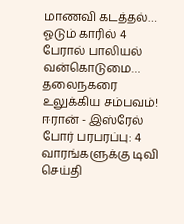மாணவி கடத்தல்… ஓடும் காரில் 4 பேரால் பாலியல் வன்கொடுமை… தலைநகரை உலுக்கிய சம்பவம்!
ஈரான் - இஸ்ரேல் போர் பரபரப்பு: 4 வாரங்களுக்கு டிவி செய்தி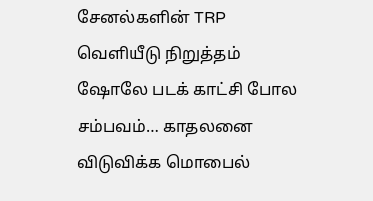சேனல்களின் TRP வெளியீடு நிறுத்தம்
ஷோலே படக் காட்சி போல சம்பவம்… காதலனை விடுவிக்க மொபைல்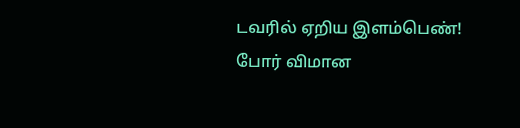டவரில் ஏறிய இளம்பெண்!
போர் விமான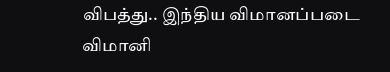விபத்து.. இந்திய விமானப்படை விமானி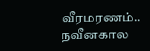வீரமரணம்..
நவீனகால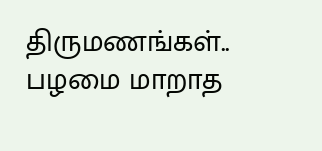திருமணங்கள்.. பழமை மாறாத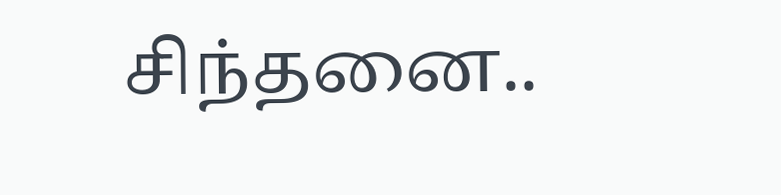சிந்தனை..